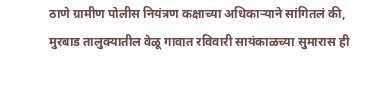ठाणे ग्रामीण पोलीस नियंत्रण कक्षाच्या अधिकाऱ्याने सांगितलं की, मुरबाड तालुक्यातील वेळू गावात रविवारी सायंकाळच्या सुमारास ही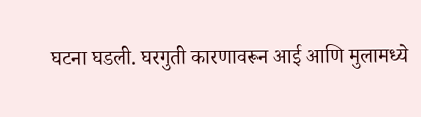घटना घडली. घरगुती कारणावरून आई आणि मुलामध्ये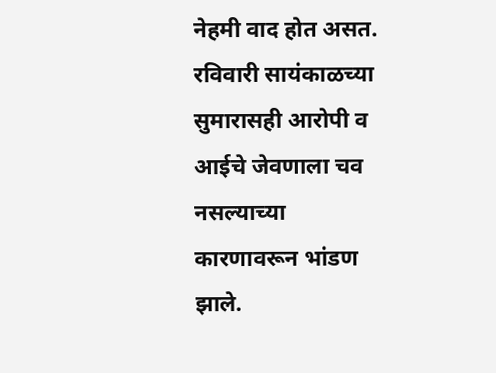नेहमी वाद होत असत. रविवारी सायंकाळच्या सुमारासही आरोपी व आईचे जेवणाला चव नसल्याच्या कारणावरून भांडण झाले.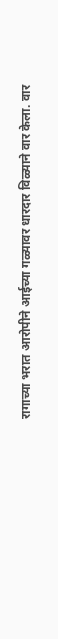रागाच्या भरात आरोपीने आईच्या गळ्यावर धारदार विळ्याने वार केला. वार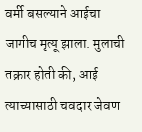वर्मी बसल्याने आईचा जागीच मृत्यू झाला. मुलाची तक्रार होती की, आई त्याच्यासाठी चवदार जेवण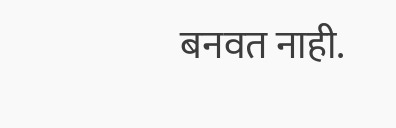बनवत नाही.